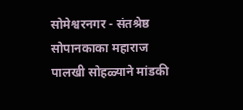सोमेश्वरनगर - संतश्रेष्ठ सोपानकाका महाराज पालखी सोहळ्याने मांडकी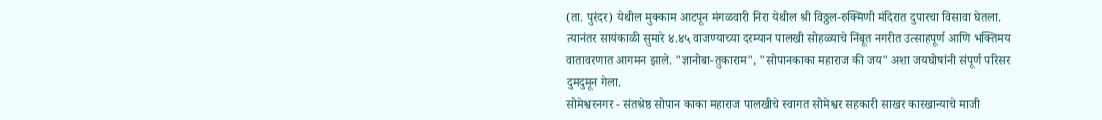(ता. पुरंदर) येथील मुक्काम आटपून मंगळवारी निरा येथील श्री विठ्ठल-रुक्मिणी मंदिरात दुपारचा विसावा घेतला. त्यानंतर सायंकाळी सुमारे ४.४५ वाजण्याच्या दरम्यान पालखी सोहळ्याचे निंबूत नगरीत उत्साहपूर्ण आणि भक्तिमय वातावरणात आगमन झाले. "ज्ञानोबा-तुकाराम", "सोपानकाका महाराज की जय" अशा जयघोषांनी संपूर्ण परिसर दुमदुमून गेला.
सोमेश्वरनगर - संतश्रेष्ठ सोपान काका महाराज पालखीचे स्वागत सोमेश्वर सहकारी साखर कारखान्याचे माजी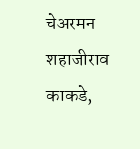चेअरमन शहाजीराव काकडे,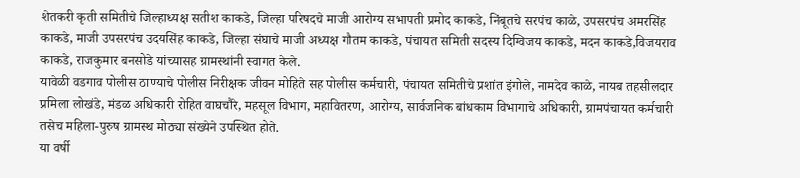शेतकरी कृती समितीचे जिल्हाध्यक्ष सतीश काकडे, जिल्हा परिषदचे माजी आरोग्य सभापती प्रमोद काकडे, निंबूतचे सरपंच काळे, उपसरपंच अमरसिंह काकडे, माजी उपसरपंच उदयसिंह काकडे, जिल्हा संघाचे माजी अध्यक्ष गौतम काकडे, पंचायत समिती सदस्य दिग्विजय काकडे, मदन काकडे,विजयराव काकडे, राजकुमार बनसोडे यांच्यासह ग्रामस्थांनी स्वागत केले.
यावेळी वडगाव पोलीस ठाण्याचे पोलीस निरीक्षक जीवन मोहिते सह पोलीस कर्मचारी, पंचायत समितीचे प्रशांत इंगोले, नामदेव काळे, नायब तहसीलदार प्रमिला लोखंडे, मंडळ अधिकारी रोहित वाघचौरे, महसूल विभाग, महावितरण, आरोग्य, सार्वजनिक बांधकाम विभागाचे अधिकारी, ग्रामपंचायत कर्मचारी तसेच महिला-पुरुष ग्रामस्थ मोठ्या संख्येने उपस्थित होते.
या वर्षी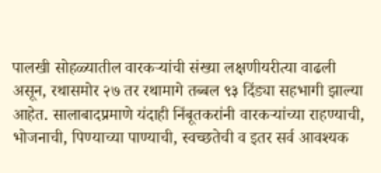पालखी सोहळ्यातील वारकऱ्यांची संख्या लक्षणीयरीत्या वाढली असून, रथासमोर २७ तर रथामागे तब्बल ९३ दिंड्या सहभागी झाल्या आहेत. सालाबादप्रमाणे यंदाही निंबूतकरांनी वारकऱ्यांच्या राहण्याची, भोजनाची, पिण्याच्या पाण्याची, स्वच्छतेची व इतर सर्व आवश्यक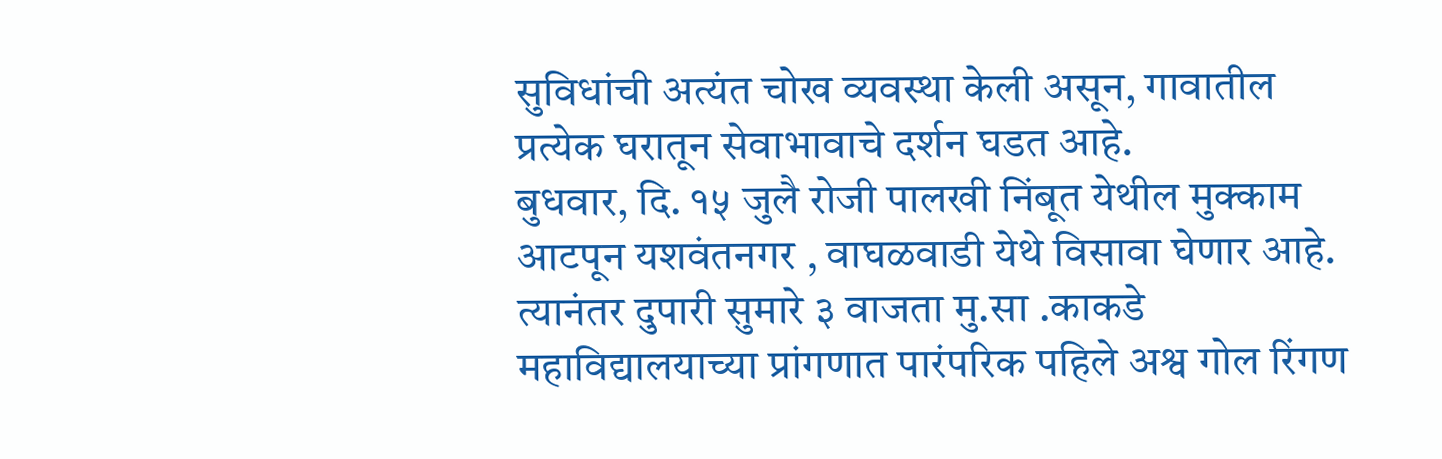सुविधांची अत्यंत चोख व्यवस्था केली असून, गावातील प्रत्येक घरातून सेवाभावाचे दर्शन घडत आहे.
बुधवार, दि. १५ जुलै रोजी पालखी निंबूत येथील मुक्काम आटपून यशवंतनगर , वाघळवाडी येथे विसावा घेणार आहे. त्यानंतर दुपारी सुमारे ३ वाजता मु.सा .काकडे महाविद्यालयाच्या प्रांगणात पारंपरिक पहिले अश्व गोल रिंगण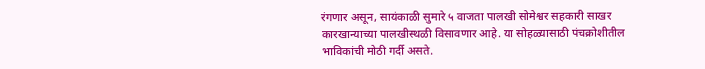रंगणार असून, सायंकाळी सुमारे ५ वाजता पालखी सोमेश्वर सहकारी साखर कारखान्याच्या पालखीस्थळी विसावणार आहे. या सोहळ्यासाठी पंचक्रोशीतील भाविकांची मोठी गर्दी असते.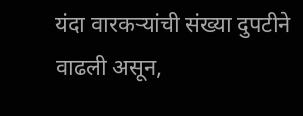यंदा वारकऱ्यांची संख्या दुपटीने वाढली असून,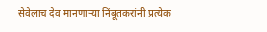सेवेलाच देव मानणाऱ्या निंबूतकरांनी प्रत्येक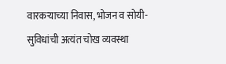वारकऱ्याच्या निवास, भोजन व सोयी-सुविधांची अत्यंत चोख व्यवस्था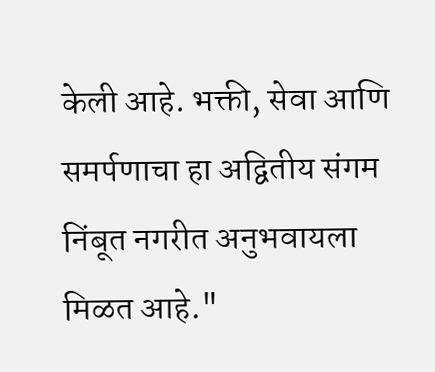केली आहे. भक्ती, सेवा आणि समर्पणाचा हा अद्वितीय संगम निंबूत नगरीत अनुभवायला मिळत आहे."